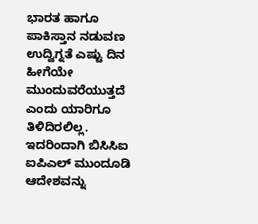ಭಾರತ ಹಾಗೂ ಪಾಕಿಸ್ತಾನ ನಡುವಣ ಉದ್ವಿಗ್ನತೆ ಎಷ್ಟು ದಿನ ಹೀಗೆಯೇ ಮುಂದುವರೆಯುತ್ತದೆ ಎಂದು ಯಾರಿಗೂ ತಿಳಿದಿರಲಿಲ್ಲ. ಇದರಿಂದಾಗಿ ಬಿಸಿಸಿಐ ಐಪಿಎಲ್ ಮುಂದೂಡಿ ಆದೇಶವನ್ನು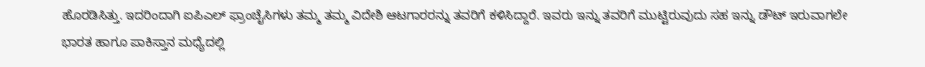ಹೊರಡಿಸಿತ್ತು. ಇದರಿಂದಾಗಿ ಐಪಿಎಲ್ ಫ್ರಾಂಚೈಸಿಗಳು ತಮ್ಮ ತಮ್ಮ ವಿದೇಶಿ ಆಟಗಾರರನ್ನು ತವರಿಗೆ ಕಳಿಸಿದ್ದಾರೆ. ಇವರು ಇನ್ನು ತವರಿಗೆ ಮುಟ್ಟಿರುವುದು ಸಹ ಇನ್ನು ಡೌಟ್ ಇರುವಾಗಲೇ ಭಾರತ ಹಾಗೂ ಪಾಕಿಸ್ತಾನ ಮಧ್ಯೆದಲ್ಲಿ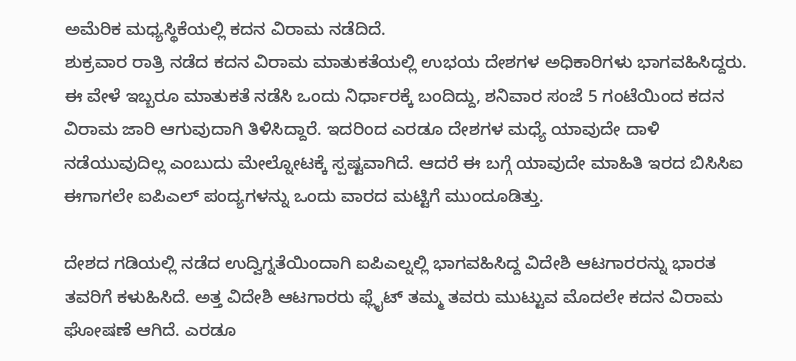ಅಮೆರಿಕ ಮಧ್ಯಸ್ಥಿಕೆಯಲ್ಲಿ ಕದನ ವಿರಾಮ ನಡೆದಿದೆ.
ಶುಕ್ರವಾರ ರಾತ್ರಿ ನಡೆದ ಕದನ ವಿರಾಮ ಮಾತುಕತೆಯಲ್ಲಿ ಉಭಯ ದೇಶಗಳ ಅಧಿಕಾರಿಗಳು ಭಾಗವಹಿಸಿದ್ದರು. ಈ ವೇಳೆ ಇಬ್ಬರೂ ಮಾತುಕತೆ ನಡೆಸಿ ಒಂದು ನಿರ್ಧಾರಕ್ಕೆ ಬಂದಿದ್ದು, ಶನಿವಾರ ಸಂಜೆ 5 ಗಂಟೆಯಿಂದ ಕದನ ವಿರಾಮ ಜಾರಿ ಆಗುವುದಾಗಿ ತಿಳಿಸಿದ್ದಾರೆ. ಇದರಿಂದ ಎರಡೂ ದೇಶಗಳ ಮಧ್ಯೆ ಯಾವುದೇ ದಾಳಿ ನಡೆಯುವುದಿಲ್ಲ ಎಂಬುದು ಮೇಲ್ನೋಟಕ್ಕೆ ಸ್ಪಷ್ಟವಾಗಿದೆ. ಆದರೆ ಈ ಬಗ್ಗೆ ಯಾವುದೇ ಮಾಹಿತಿ ಇರದ ಬಿಸಿಸಿಐ ಈಗಾಗಲೇ ಐಪಿಎಲ್ ಪಂದ್ಯಗಳನ್ನು ಒಂದು ವಾರದ ಮಟ್ಟಿಗೆ ಮುಂದೂಡಿತ್ತು.

ದೇಶದ ಗಡಿಯಲ್ಲಿ ನಡೆದ ಉದ್ವಿಗ್ನತೆಯಿಂದಾಗಿ ಐಪಿಎಲ್ನಲ್ಲಿ ಭಾಗವಹಿಸಿದ್ದ ವಿದೇಶಿ ಆಟಗಾರರನ್ನು ಭಾರತ ತವರಿಗೆ ಕಳುಹಿಸಿದೆ. ಅತ್ತ ವಿದೇಶಿ ಆಟಗಾರರು ಫ್ಲೈಟ್ ತಮ್ಮ ತವರು ಮುಟ್ಟುವ ಮೊದಲೇ ಕದನ ವಿರಾಮ ಘೋಷಣೆ ಆಗಿದೆ. ಎರಡೂ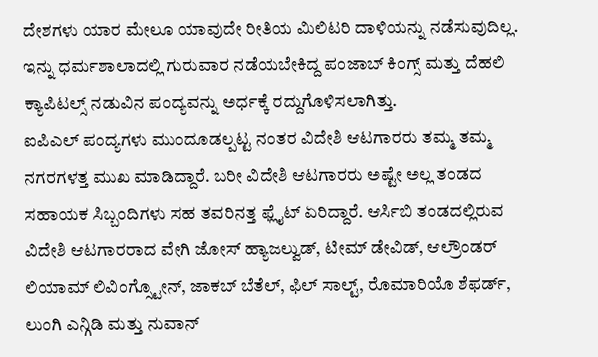ದೇಶಗಳು ಯಾರ ಮೇಲೂ ಯಾವುದೇ ರೀತಿಯ ಮಿಲಿಟರಿ ದಾಳಿಯನ್ನು ನಡೆಸುವುದಿಲ್ಲ. ಇನ್ನು ಧರ್ಮಶಾಲಾದಲ್ಲಿ ಗುರುವಾರ ನಡೆಯಬೇಕಿದ್ದ ಪಂಜಾಬ್ ಕಿಂಗ್ಸ್ ಮತ್ತು ದೆಹಲಿ ಕ್ಯಾಪಿಟಲ್ಸ್ ನಡುವಿನ ಪಂದ್ಯವನ್ನು ಅರ್ಧಕ್ಕೆ ರದ್ದುಗೊಳಿಸಲಾಗಿತ್ತು.
ಐಪಿಎಲ್ ಪಂದ್ಯಗಳು ಮುಂದೂಡಲ್ಪಟ್ಟ ನಂತರ ವಿದೇಶಿ ಆಟಗಾರರು ತಮ್ಮ ತಮ್ಮ ನಗರಗಳತ್ತ ಮುಖ ಮಾಡಿದ್ದಾರೆ. ಬರೀ ವಿದೇಶಿ ಆಟಗಾರರು ಅಷ್ಟೇ ಅಲ್ಲ ತಂಡದ ಸಹಾಯಕ ಸಿಬ್ಬಂದಿಗಳು ಸಹ ತವರಿನತ್ತ ಫ್ಲೈಟ್ ಏರಿದ್ದಾರೆ. ಆರ್ಸಿಬಿ ತಂಡದಲ್ಲಿರುವ ವಿದೇಶಿ ಆಟಗಾರರಾದ ವೇಗಿ ಜೋಸ್ ಹ್ಯಾಜಲ್ವುಡ್, ಟೀಮ್ ಡೇವಿಡ್, ಆಲ್ರೌಂಡರ್ ಲಿಯಾಮ್ ಲಿವಿಂಗ್ಸ್ಟೋನ್, ಜಾಕಬ್ ಬೆತೆಲ್, ಫಿಲ್ ಸಾಲ್ಟ್, ರೊಮಾರಿಯೊ ಶೆಫರ್ಡ್, ಲುಂಗಿ ಎನ್ಗಿಡಿ ಮತ್ತು ನುವಾನ್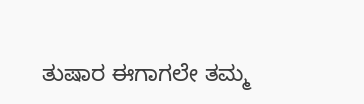ತುಷಾರ ಈಗಾಗಲೇ ತಮ್ಮ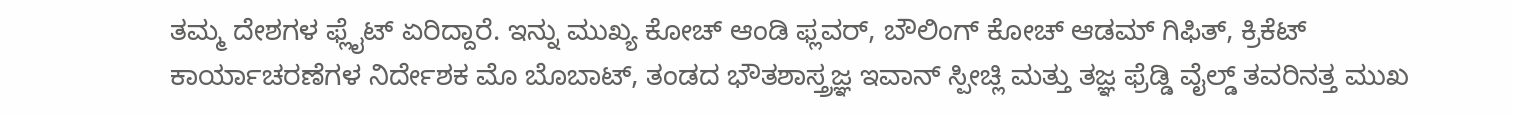ತಮ್ಮ ದೇಶಗಳ ಫ್ಲೈಟ್ ಏರಿದ್ದಾರೆ. ಇನ್ನು ಮುಖ್ಯ ಕೋಚ್ ಆಂಡಿ ಫ್ಲವರ್, ಬೌಲಿಂಗ್ ಕೋಚ್ ಆಡಮ್ ಗಿಫಿತ್, ಕ್ರಿಕೆಟ್ ಕಾರ್ಯಾಚರಣೆಗಳ ನಿರ್ದೇಶಕ ಮೊ ಬೊಬಾಟ್, ತಂಡದ ಭೌತಶಾಸ್ತ್ರಜ್ಞ ಇವಾನ್ ಸ್ಪೀಚ್ಲಿ ಮತ್ತು ತಜ್ಞ ಫ್ರೆಡ್ಡಿ ವೈಲ್ಡ್ ತವರಿನತ್ತ ಮುಖ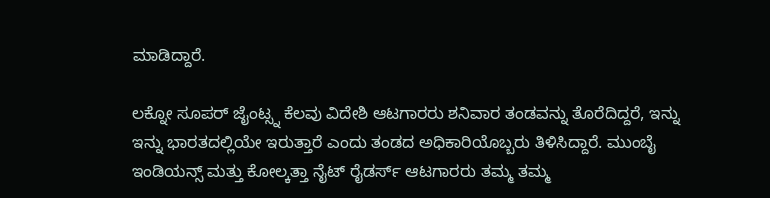ಮಾಡಿದ್ದಾರೆ.

ಲಕ್ನೋ ಸೂಪರ್ ಜೈಂಟ್ಸ್ನ ಕೆಲವು ವಿದೇಶಿ ಆಟಗಾರರು ಶನಿವಾರ ತಂಡವನ್ನು ತೊರೆದಿದ್ದರೆ, ಇನ್ನು ಇನ್ನು ಭಾರತದಲ್ಲಿಯೇ ಇರುತ್ತಾರೆ ಎಂದು ತಂಡದ ಅಧಿಕಾರಿಯೊಬ್ಬರು ತಿಳಿಸಿದ್ದಾರೆ. ಮುಂಬೈ ಇಂಡಿಯನ್ಸ್ ಮತ್ತು ಕೋಲ್ಕತ್ತಾ ನೈಟ್ ರೈಡರ್ಸ್ ಆಟಗಾರರು ತಮ್ಮ ತಮ್ಮ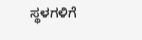ಸ್ಥಳಗಳಿಗೆ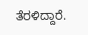ತೆರಳಿದ್ದಾರೆ.